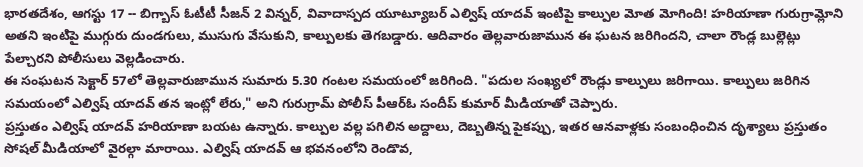భారతదేశం, ఆగస్టు 17 -- బిగ్బాస్ ఓటీటీ సీజన్ 2 విన్నర్, వివాదాస్పద యూట్యూబర్ ఎల్విష్ యాదవ్ ఇంటిపై కాల్పుల మోత మోగింది! హరియాణా గురుగ్రామ్లోని అతని ఇంటిపై ముగ్గురు దుండగులు, ముసుగు వేసుకుని, కాల్పులకు తెగబడ్డారు. ఆదివారం తెల్లవారుజామున ఈ ఘటన జరిగిందని, చాలా రౌండ్ల బుల్లెట్లు పేల్చారని పోలీసులు వెల్లడించారు.
ఈ సంఘటన సెక్టార్ 57లో తెల్లవారుజామున సుమారు 5.30 గంటల సమయంలో జరిగింది. "పదుల సంఖ్యలో రౌండ్లు కాల్పులు జరిగాయి. కాల్పులు జరిగిన సమయంలో ఎల్విష్ యాదవ్ తన ఇంట్లో లేరు," అని గురుగ్రామ్ పోలీస్ పీఆర్ఓ సందీప్ కుమార్ మీడియాతో చెప్పారు.
ప్రస్తుతం ఎల్విష్ యాదవ్ హరియాణా బయట ఉన్నారు. కాల్పుల వల్ల పగిలిన అద్దాలు, దెబ్బతిన్న పైకప్పు, ఇతర ఆనవాళ్లకు సంబంధించిన దృశ్యాలు ప్రస్తుతం సోషల్ మీడియాలో వైరల్గా మారాయి. ఎల్విష్ యాదవ్ ఆ భవనంలోని రెండొవ,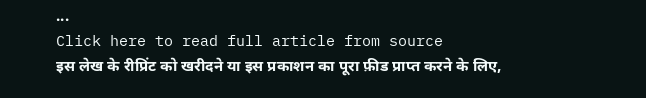...
Click here to read full article from source
इस लेख के रीप्रिंट को खरीदने या इस प्रकाशन का पूरा फ़ीड प्राप्त करने के लिए,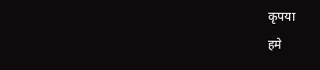कृपया
हमे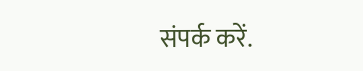संपर्क करें.